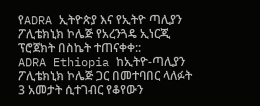የADRA ኢትዮጵያ እና የኢትዮ ጣሊያን ፖሊቴክኒክ ኮሌጅ የአረንጓዴ ኢነርጂ ፕሮጀክት በስኬት ተጠናቀቀ::
ADRA Ethiopia ከኢትዮ-ጣሊያን ፖሊቴክኒክ ኮሌጅ ጋር በመተባበር ላለፉት 3 አመታት ሲተገብር የቆየውን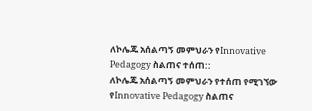ለኮሌጁ አሰልጣኝ መምህራን የInnovative Pedagogy ስልጠና ተሰጠ::
ለኮሌጁ አሰልጣኝ መምህራን የተሰጠ የሚገኘው የInnovative Pedagogy ስልጠና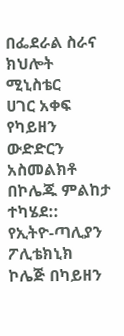በፌደራል ስራና ክህሎት ሚኒስቴር
ሀገር አቀፍ የካይዘን ውድድርን አስመልክቶ በኮሌጁ ምልከታ ተካሄደ::
የኢትዮ-ጣሊያን ፖሊቴክኒክ ኮሌጅ በካይዘን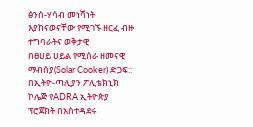ፅንሰ-ሃሳብ መነሻነት እያከናወናቸው የሚገኙ ዘርፈ ብዙ ተግባራትና ወቅታዊ
በፀሀይ ሀይል የሚሰራ ዘመናዊ ማብሰያ(Solar Cooker) ድጋፍ::
በኢትዮ-ጣሊያን ፖሊቴክኒክ ኮሌጅ የADRA ኢትዮጵያ ፕሮጀክት በአስተዳደሩ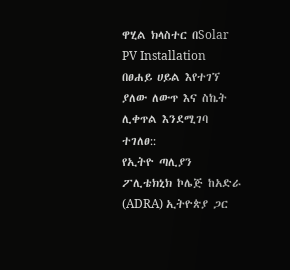ዋሂል ክላስተር በSolar PV Installation
በፀሐይ ሀይል እየተገኘ ያለው ለውጥ እና ስኬት ሊቀጥል እንደሚገባ ተገለፀ::
የኢትዮ ጣሊያን ፖሊቴክኒክ ኮሌጅ ከአድራ (ADRA) ኢትዮጵያ ጋር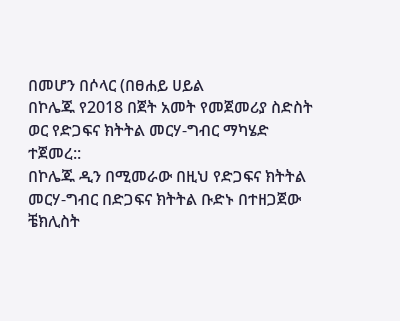በመሆን በሶላር (በፀሐይ ሀይል
በኮሌጁ የ2018 በጀት አመት የመጀመሪያ ስድስት ወር የድጋፍና ክትትል መርሃ-ግብር ማካሄድ ተጀመረ::
በኮሌጁ ዲን በሚመራው በዚህ የድጋፍና ክትትል መርሃ-ግብር በድጋፍና ክትትል ቡድኑ በተዘጋጀው ቼክሊስት